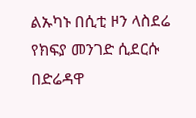ልኡካኑ በሲቲ ዞን ላስደሬ የክፍያ መንገድ ሲደርሱ በድሬዳዋ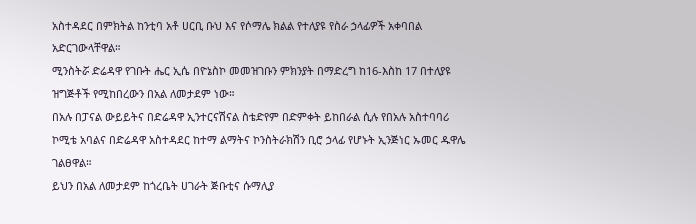አስተዳደር በምክትል ከንቲባ አቶ ሀርቢ ቡህ እና የሶማሌ ክልል የተለያዩ የስራ ኃላፊዎች አቀባበል አድርገውላቸዋል።
ሚንስትሯ ድሬዳዋ የገቡት ሔር ኢሴ በዮኔስኮ መመዝገቡን ምክንያት በማድረግ ከ16-እስከ 17 በተለያዩ ዝግጅቶች የሚከበረውን በአል ለመታደም ነው።
በአሉ በፓናል ውይይትና በድሬዳዋ ኢንተርናሽናል ስቴድየም በድምቀት ይከበራል ሲሉ የበአሉ አስተባባሪ ኮሚቴ አባልና በድሬዳዋ አስተዳደር ከተማ ልማትና ኮንስትራክሽን ቢሮ ኃላፊ የሆኑት ኢንጅነር ኡመር ዱዋሌ ገልፀዋል።
ይህን በአል ለመታደም ከጎረቤት ሀገራት ጅቡቲና ሱማሊያ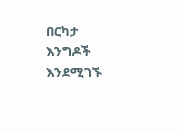በርካታ እንግዶች እንደሚገኙ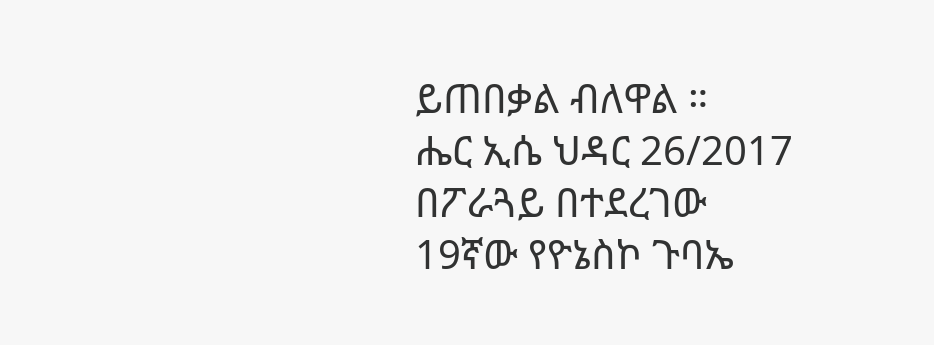ይጠበቃል ብለዋል ።
ሔር ኢሴ ህዳር 26/2017 በፖራጓይ በተደረገው 19ኛው የዮኔስኮ ጉባኤ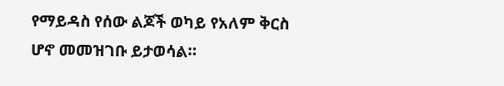የማይዳስ የሰው ልጆች ወካይ የአለም ቅርስ ሆኖ መመዝገቡ ይታወሳል።